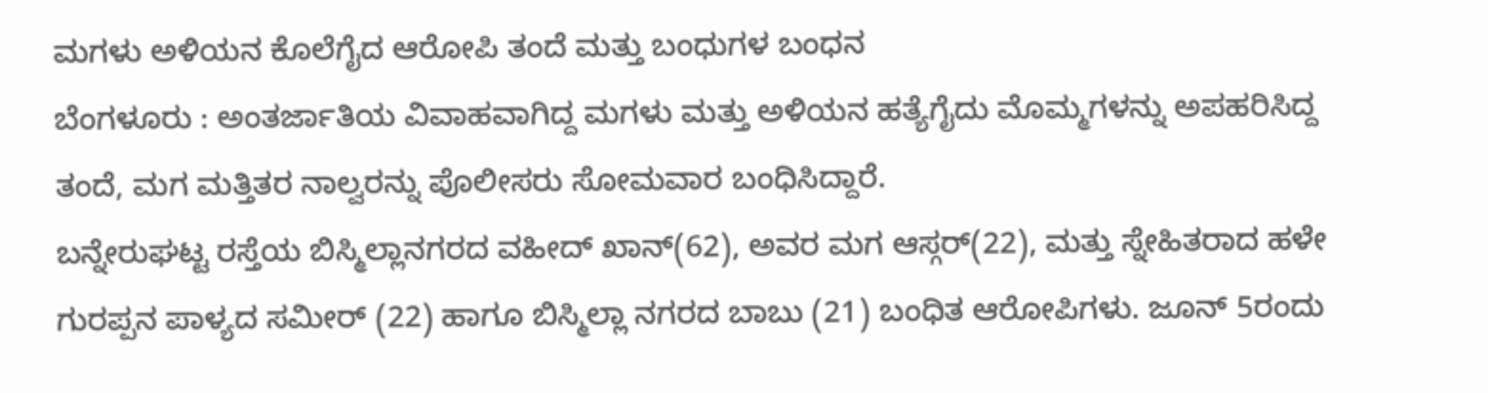ಮಗಳು ಅಳಿಯನ ಕೊಲೆಗೈದ ಆರೋಪಿ ತಂದೆ ಮತ್ತು ಬಂಧುಗಳ ಬಂಧನ
ಬೆಂಗಳೂರು : ಅಂತರ್ಜಾತಿಯ ವಿವಾಹವಾಗಿದ್ದ ಮಗಳು ಮತ್ತು ಅಳಿಯನ ಹತ್ಯೆಗೈದು ಮೊಮ್ಮಗಳನ್ನು ಅಪಹರಿಸಿದ್ದ ತಂದೆ, ಮಗ ಮತ್ತಿತರ ನಾಲ್ವರನ್ನು ಪೊಲೀಸರು ಸೋಮವಾರ ಬಂಧಿಸಿದ್ದಾರೆ.
ಬನ್ನೇರುಘಟ್ಟ ರಸ್ತೆಯ ಬಿಸ್ಮಿಲ್ಲಾನಗರದ ವಹೀದ್ ಖಾನ್(62), ಅವರ ಮಗ ಆಸ್ಗರ್(22), ಮತ್ತು ಸ್ನೇಹಿತರಾದ ಹಳೇ ಗುರಪ್ಪನ ಪಾಳ್ಯದ ಸಮೀರ್ (22) ಹಾಗೂ ಬಿಸ್ಮಿಲ್ಲಾ ನಗರದ ಬಾಬು (21) ಬಂಧಿತ ಆರೋಪಿಗಳು. ಜೂನ್ 5ರಂದು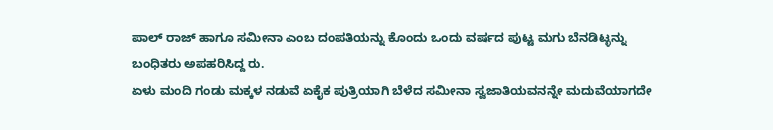ಪಾಲ್ ರಾಜ್ ಹಾಗೂ ಸಮೀನಾ ಎಂಬ ದಂಪತಿಯನ್ನು ಕೊಂದು ಒಂದು ವರ್ಷದ ಪುಟ್ಟ ಮಗು ಬೆನಡಿಟ್ಳನ್ನು ಬಂಧಿತರು ಅಪಹರಿಸಿದ್ದ ರು.
ಏಳು ಮಂದಿ ಗಂಡು ಮಕ್ಕಳ ನಡುವೆ ಏಕೈಕ ಪುತ್ರಿಯಾಗಿ ಬೆಳೆದ ಸಮೀನಾ ಸ್ವಜಾತಿಯವನನ್ನೇ ಮದುವೆಯಾಗದೇ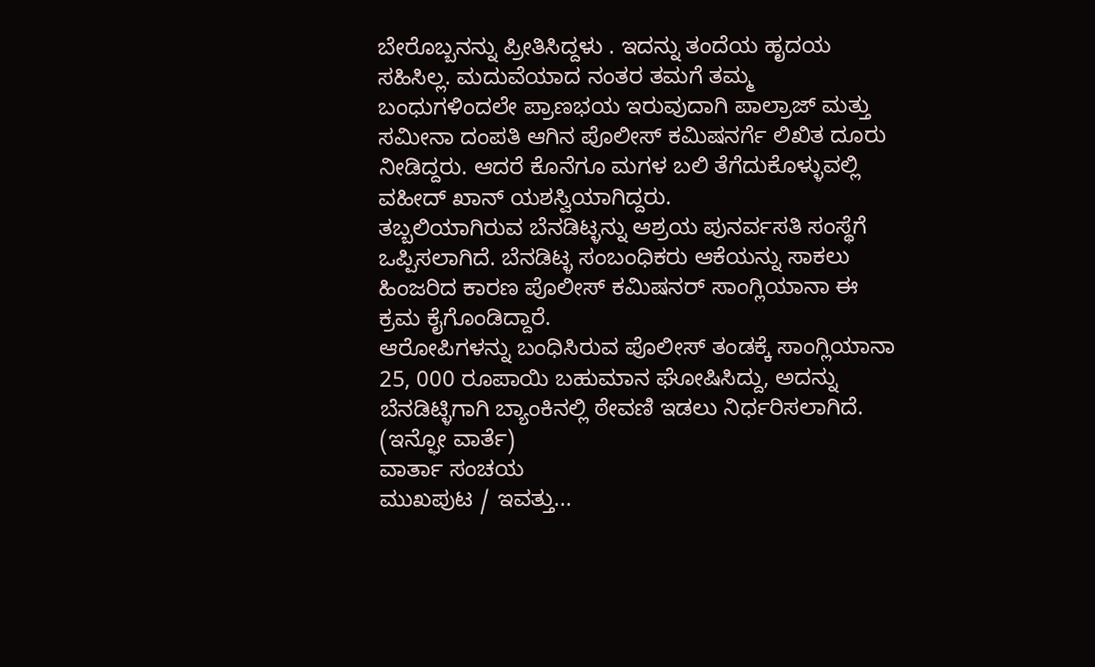ಬೇರೊಬ್ಬನನ್ನು ಪ್ರೀತಿಸಿದ್ದಳು . ಇದನ್ನು ತಂದೆಯ ಹೃದಯ ಸಹಿಸಿಲ್ಲ. ಮದುವೆಯಾದ ನಂತರ ತಮಗೆ ತಮ್ಮ ಬಂಧುಗಳಿಂದಲೇ ಪ್ರಾಣಭಯ ಇರುವುದಾಗಿ ಪಾಲ್ರಾಜ್ ಮತ್ತು ಸಮೀನಾ ದಂಪತಿ ಆಗಿನ ಪೊಲೀಸ್ ಕಮಿಷನರ್ಗೆ ಲಿಖಿತ ದೂರು ನೀಡಿದ್ದರು. ಆದರೆ ಕೊನೆಗೂ ಮಗಳ ಬಲಿ ತೆಗೆದುಕೊಳ್ಳುವಲ್ಲಿ ವಹೀದ್ ಖಾನ್ ಯಶಸ್ವಿಯಾಗಿದ್ದರು.
ತಬ್ಬಲಿಯಾಗಿರುವ ಬೆನಡಿಟ್ಳನ್ನು ಆಶ್ರಯ ಪುನರ್ವಸತಿ ಸಂಸ್ಥೆಗೆ ಒಪ್ಪಿಸಲಾಗಿದೆ. ಬೆನಡಿಟ್ಳ ಸಂಬಂಧಿಕರು ಆಕೆಯನ್ನು ಸಾಕಲು ಹಿಂಜರಿದ ಕಾರಣ ಪೊಲೀಸ್ ಕಮಿಷನರ್ ಸಾಂಗ್ಲಿಯಾನಾ ಈ ಕ್ರಮ ಕೈಗೊಂಡಿದ್ದಾರೆ.
ಆರೋಪಿಗಳನ್ನು ಬಂಧಿಸಿರುವ ಪೊಲೀಸ್ ತಂಡಕ್ಕೆ ಸಾಂಗ್ಲಿಯಾನಾ 25, 000 ರೂಪಾಯಿ ಬಹುಮಾನ ಘೋಷಿಸಿದ್ದು, ಅದನ್ನು ಬೆನಡಿಟ್ಳಿಗಾಗಿ ಬ್ಯಾಂಕಿನಲ್ಲಿ ಠೇವಣಿ ಇಡಲು ನಿರ್ಧರಿಸಲಾಗಿದೆ.
(ಇನ್ಫೋ ವಾರ್ತೆ)
ವಾರ್ತಾ ಸಂಚಯ
ಮುಖಪುಟ / ಇವತ್ತು...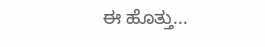ಈ ಹೊತ್ತು...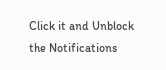Click it and Unblock the Notifications